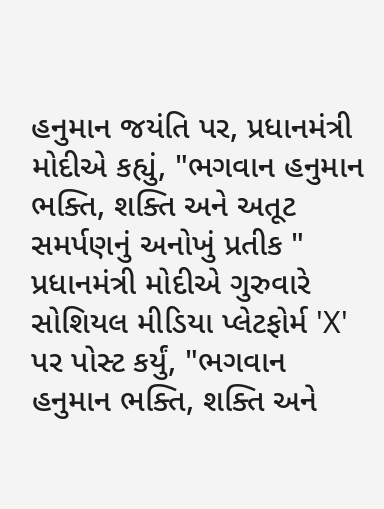હનુમાન જયંતિ પર, પ્રધાનમંત્રી મોદીએ કહ્યું, "ભગવાન હનુમાન ભક્તિ, શક્તિ અને અતૂટ સમર્પણનું અનોખું પ્રતીક "
પ્રધાનમંત્રી મોદીએ ગુરુવારે સોશિયલ મીડિયા પ્લેટફોર્મ 'X' પર પોસ્ટ કર્યું, "ભગવાન હનુમાન ભક્તિ, શક્તિ અને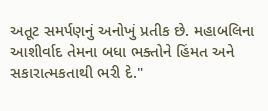અતૂટ સમર્પણનું અનોખું પ્રતીક છે. મહાબલિના આશીર્વાદ તેમના બધા ભક્તોને હિંમત અને સકારાત્મકતાથી ભરી દે."